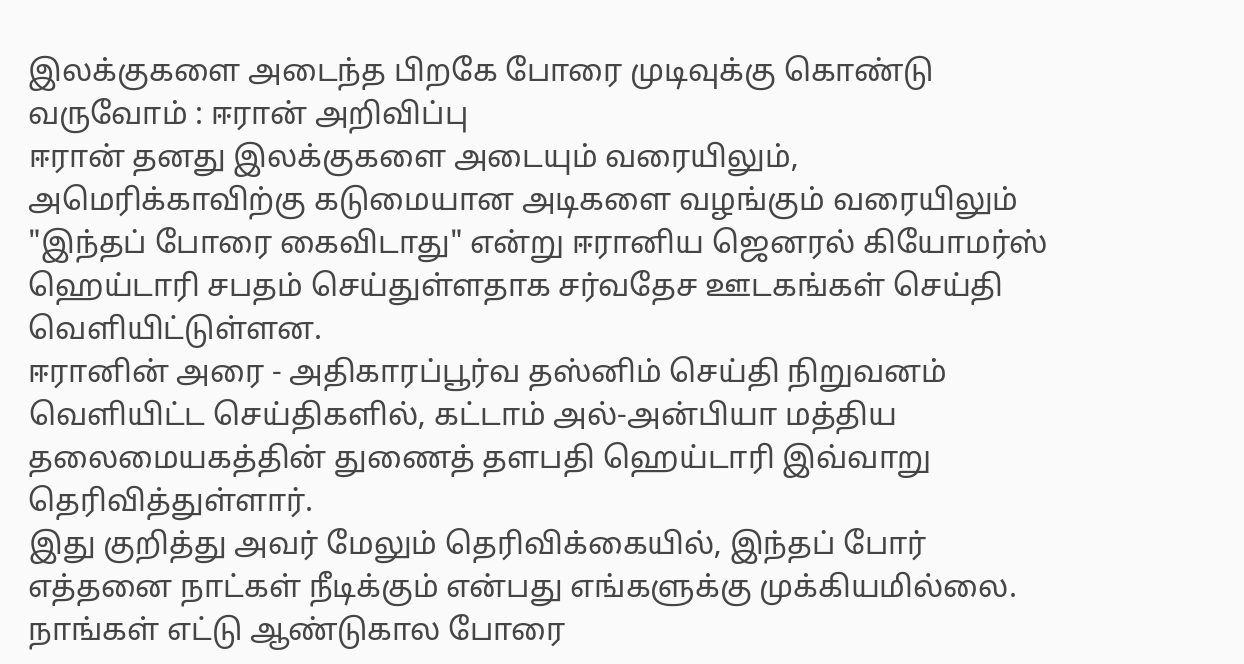இலக்குகளை அடைந்த பிறகே போரை முடிவுக்கு கொண்டு வருவோம் : ஈரான் அறிவிப்பு
ஈரான் தனது இலக்குகளை அடையும் வரையிலும், அமெரிக்காவிற்கு கடுமையான அடிகளை வழங்கும் வரையிலும் "இந்தப் போரை கைவிடாது" என்று ஈரானிய ஜெனரல் கியோமர்ஸ் ஹெய்டாரி சபதம் செய்துள்ளதாக சர்வதேச ஊடகங்கள் செய்தி வெளியிட்டுள்ளன.
ஈரானின் அரை - அதிகாரப்பூர்வ தஸ்னிம் செய்தி நிறுவனம் வெளியிட்ட செய்திகளில், கட்டாம் அல்-அன்பியா மத்திய தலைமையகத்தின் துணைத் தளபதி ஹெய்டாரி இவ்வாறு தெரிவித்துள்ளார்.
இது குறித்து அவர் மேலும் தெரிவிக்கையில், இந்தப் போர் எத்தனை நாட்கள் நீடிக்கும் என்பது எங்களுக்கு முக்கியமில்லை. நாங்கள் எட்டு ஆண்டுகால போரை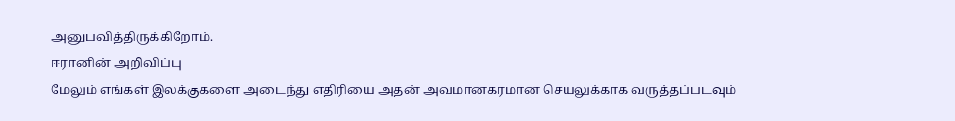அனுபவித்திருக்கிறோம்.
ஈரானின் அறிவிப்பு
மேலும் எங்கள் இலக்குகளை அடைந்து எதிரியை அதன் அவமானகரமான செயலுக்காக வருத்தப்படவும்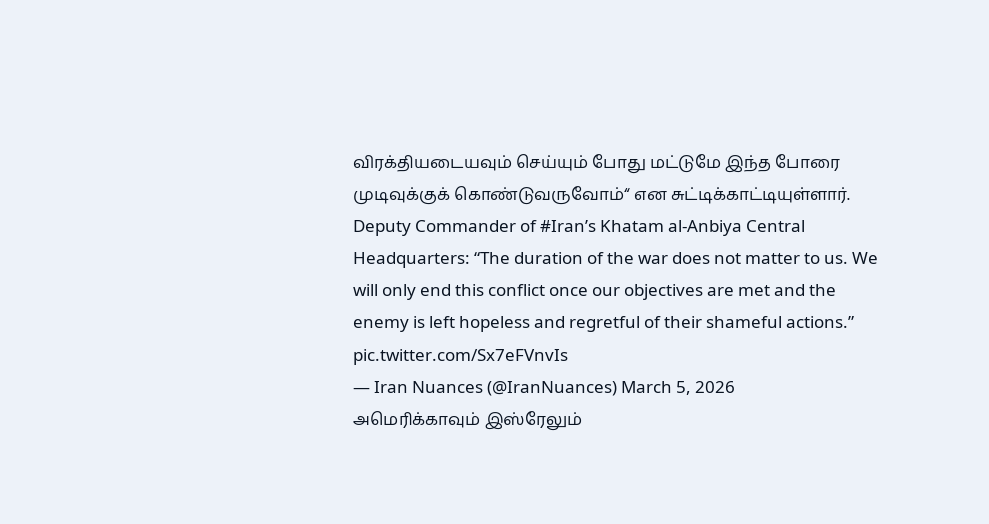விரக்தியடையவும் செய்யும் போது மட்டுமே இந்த போரை முடிவுக்குக் கொண்டுவருவோம்“ என சுட்டிக்காட்டியுள்ளார்.
Deputy Commander of #Iran’s Khatam al-Anbiya Central Headquarters: “The duration of the war does not matter to us. We will only end this conflict once our objectives are met and the enemy is left hopeless and regretful of their shameful actions.” pic.twitter.com/Sx7eFVnvIs
— Iran Nuances (@IranNuances) March 5, 2026
அமெரிக்காவும் இஸ்ரேலும்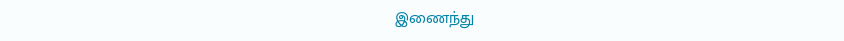இணைந்து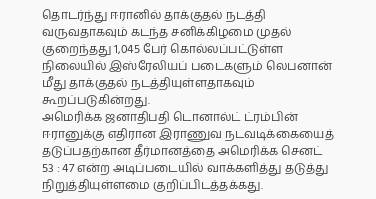தொடர்ந்து ஈரானில் தாக்குதல் நடத்தி வருவதாகவும் கடந்த சனிக்கிழமை முதல் குறைந்தது 1,045 பேர் கொல்லப்பட்டுள்ள நிலையில் இஸ்ரேலியப் படைகளும் லெபனான் மீது தாக்குதல் நடத்தியுள்ளதாகவும் கூறப்படுகின்றது.
அமெரிக்க ஜனாதிபதி டொனால்ட் ட்ரம்பின் ஈரானுக்கு எதிரான இராணுவ நடவடிக்கையைத் தடுப்பதற்கான தீர்மானத்தை அமெரிக்க செனட் 53 : 47 என்ற அடிப்படையில் வாக்களித்து தடுத்து நிறுத்தியுள்ளமை குறிப்பிடத்தக்கது.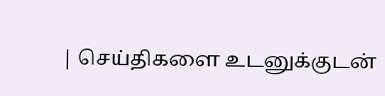| செய்திகளை உடனுக்குடன்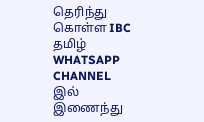தெரிந்து கொள்ள IBC தமிழ் WHATSAPP CHANNEL இல் இணைந்து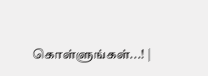கொள்ளுங்கள்...! |